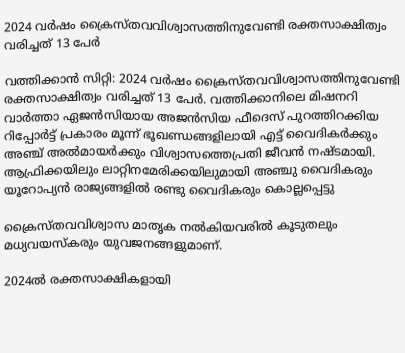2024 വർഷം ക്രൈസ്തവവിശ്വാസത്തിനുവേണ്ടി രക്തസാക്ഷിത്വം വരിച്ചത് 13 പേർ

വത്തിക്കാൻ സിറ്റി: 2024 വർഷം ക്രൈസ്തവവിശ്വാസത്തിനുവേണ്ടി രക്തസാക്ഷിത്വം വരിച്ചത് 13 പേർ. വത്തിക്കാനിലെ മിഷനറി വാർത്താ ഏജൻസിയായ അജൻസിയ ഫീദെസ് പുറത്തിറക്കിയ റിപ്പോർട്ട് പ്രകാരം മൂന്ന് ഭൂഖണ്ഡങ്ങളിലായി എട്ട് വൈദികർക്കും അഞ്ച് അൽമായർക്കും വിശ്വാസത്തെപ്രതി ജീവൻ നഷ്‌ടമായി. ആഫ്രിക്കയിലും ലാറ്റിനമേരിക്കയിലുമായി അഞ്ചു വൈദികരും യൂറോപ്യൻ രാജ്യങ്ങളില്‍ രണ്ടു വൈദികരും കൊല്ലപ്പെട്ടു

ക്രൈസ്തവവിശ്വാസ മാതൃക നല്‍കിയവരില്‍ കൂടുതലും മധ്യവയസ്കരും യുവജനങ്ങളുമാണ്.

2024ല്‍ രക്തസാക്ഷികളായി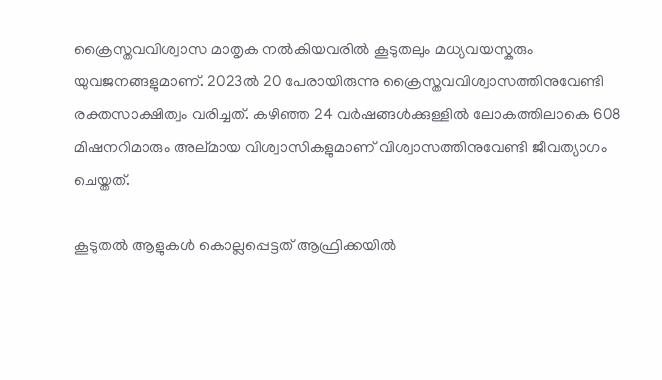ക്രൈസ്തവവിശ്വാസ മാതൃക നല്‍കിയവരില്‍ കൂടുതലും മധ്യവയസ്കരും യുവജനങ്ങളുമാണ്. 2023ല്‍ 20 പേരായിരുന്നു ക്രൈസ്തവവിശ്വാസത്തിനുവേണ്ടി രക്തസാക്ഷിത്വം വരിച്ചത്. കഴിഞ്ഞ 24 വർഷങ്ങള്‍ക്കുള്ളില്‍ ലോകത്തിലാകെ 608 മിഷനറിമാരും അല്മായ വിശ്വാസികളുമാണ് വിശ്വാസത്തിനുവേണ്ടി ജീവത്യാഗം ചെയ്തത്.

കൂടുതല്‍ ആളുകള്‍ കൊല്ലപ്പെട്ടത് ആഫ്രിക്കയിൽ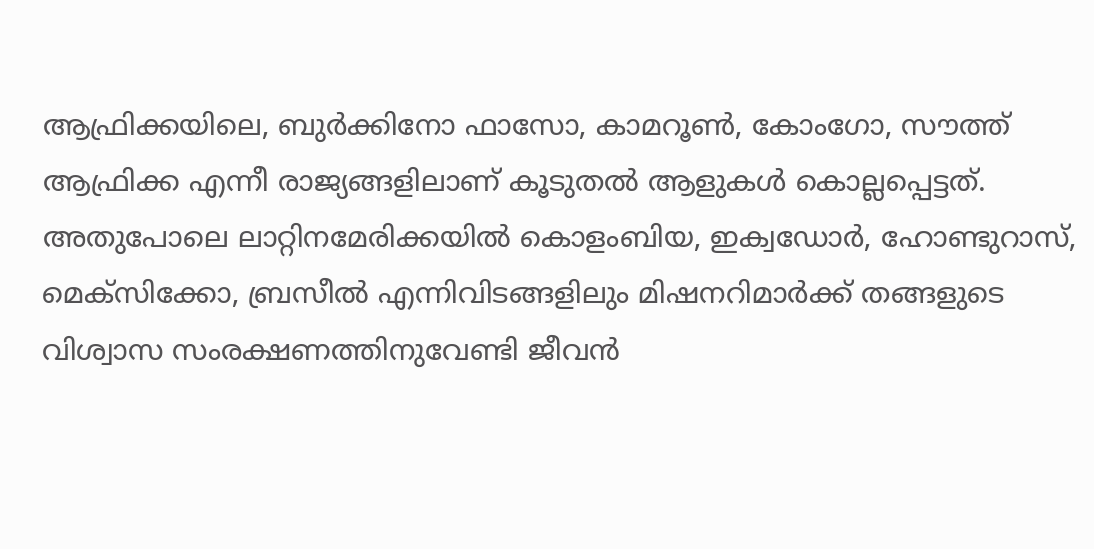ആഫ്രിക്കയിലെ, ബുർക്കിനോ ഫാസോ, കാമറൂണ്‍, കോംഗോ, സൗത്ത് ആഫ്രിക്ക എന്നീ രാജ്യങ്ങളിലാണ് കൂടുതല്‍ ആളുകള്‍ കൊല്ലപ്പെട്ടത്. അതുപോലെ ലാറ്റിനമേരിക്കയില്‍ കൊളംബിയ, ഇക്വഡോർ, ഹോണ്ടുറാസ്, മെക്സിക്കോ, ബ്രസീല്‍ എന്നിവിടങ്ങളിലും മിഷനറിമാർക്ക് തങ്ങളുടെ വിശ്വാസ സംരക്ഷണത്തിനുവേണ്ടി ജീവൻ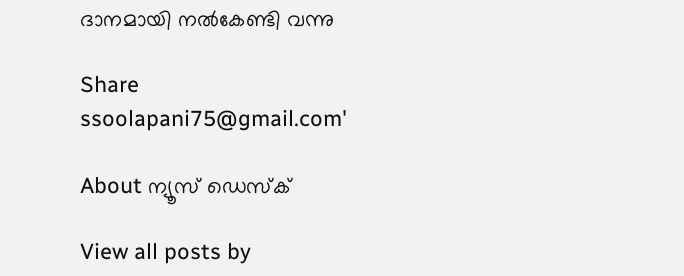ദാനമായി നല്‍കേണ്ടി വന്നു

Share
ssoolapani75@gmail.com'

About ന്യൂസ് ഡെസ്ക്

View all posts by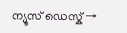ന്യൂസ് ഡെസ്ക് →